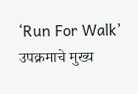‘Run For Walk’ उपक्रमाचे मुख्य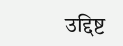उद्दिष्ट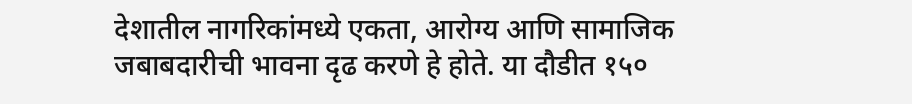देशातील नागरिकांमध्ये एकता, आरोग्य आणि सामाजिक जबाबदारीची भावना दृढ करणे हे होते. या दौडीत १५०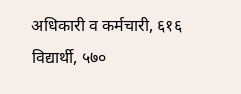अधिकारी व कर्मचारी, ६१६ विद्यार्थी, ५७०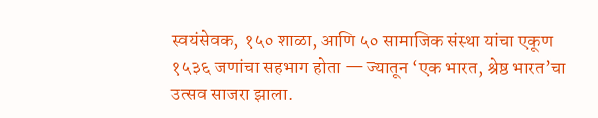स्वयंसेवक, १५० शाळा, आणि ५० सामाजिक संस्था यांचा एकूण १५३६ जणांचा सहभाग होता — ज्यातून ‘एक भारत, श्रेष्ठ भारत’चा उत्सव साजरा झाला.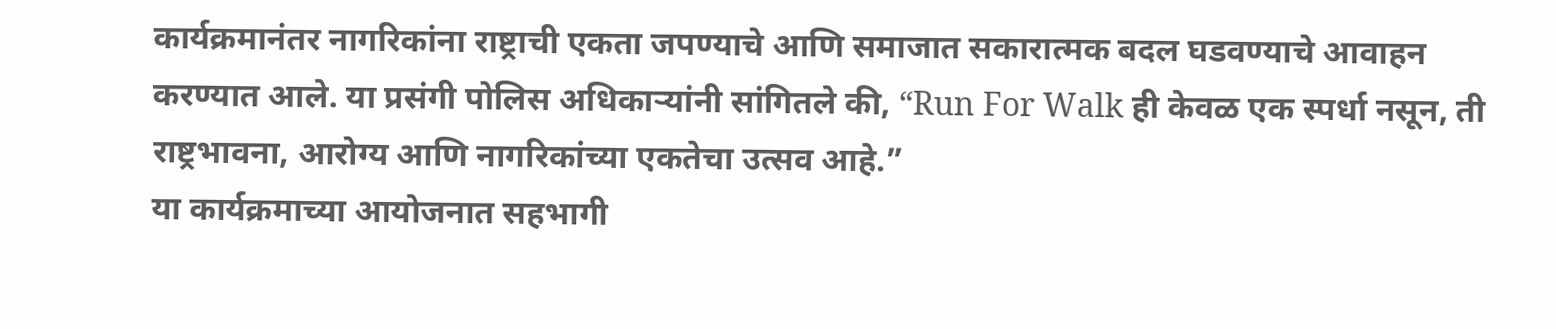कार्यक्रमानंतर नागरिकांना राष्ट्राची एकता जपण्याचे आणि समाजात सकारात्मक बदल घडवण्याचे आवाहन करण्यात आले. या प्रसंगी पोलिस अधिकाऱ्यांनी सांगितले की, “Run For Walk ही केवळ एक स्पर्धा नसून, ती राष्ट्रभावना, आरोग्य आणि नागरिकांच्या एकतेचा उत्सव आहे.”
या कार्यक्रमाच्या आयोजनात सहभागी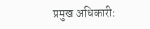प्रमुख अधिकारी: